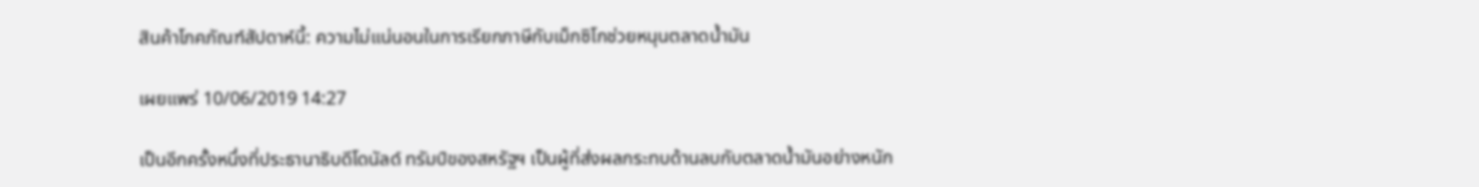สินค้าโภคภัณฑ์สัปดาห์นี้: ความไม่แน่นอนในการเรียกภาษีกับเม็กซิโกช่วยหนุนตลาดน้ำมัน

เผยแพร่ 10/06/2019 14:27

เป็นอีกครั้งหนึ่งที่ประธานาธิบดีโดนัลด์ ทรัมป์ของสหรัฐฯ เป็นผู้ที่ส่งผลกระทบด้านลบกับตลาดน้ำมันอย่างหนัก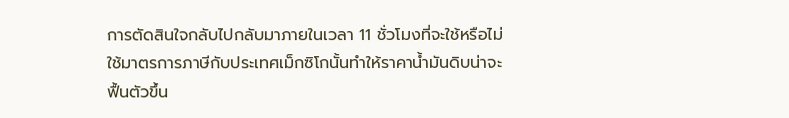การตัดสินใจกลับไปกลับมาภายในเวลา 11 ชั่วโมงที่จะใช้หรือไม่ใช้มาตรการภาษีกับประเทศเม็กซิโกนั้นทำให้ราคาน้ำมันดิบน่าจะฟื้นตัวขึ้น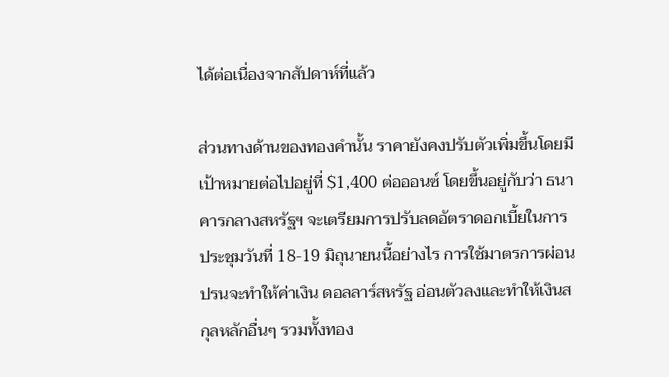ได้ต่อเนื่องจากสัปดาห์ที่แล้ว

ส่วนทางด้านของทองคำนั้น ราคายังคงปรับตัวเพิ่มขึ้นโดยมีเป้าหมายต่อไปอยู่ที่ $1,400 ต่อออนซ์ โดยขึ้นอยู่กับว่า ธนาคารกลางสหรัฐฯ จะเตรียมการปรับลดอัตราดอกเบี้ยในการประชุมวันที่ 18-19 มิถุนายนนี้อย่างไร การใช้มาตรการผ่อนปรนจะทำให้ค่าเงิน ดอลลาร์สหรัฐ อ่อนตัวลงและทำให้เงินสกุลหลักอื่นๆ รวมทั้งทอง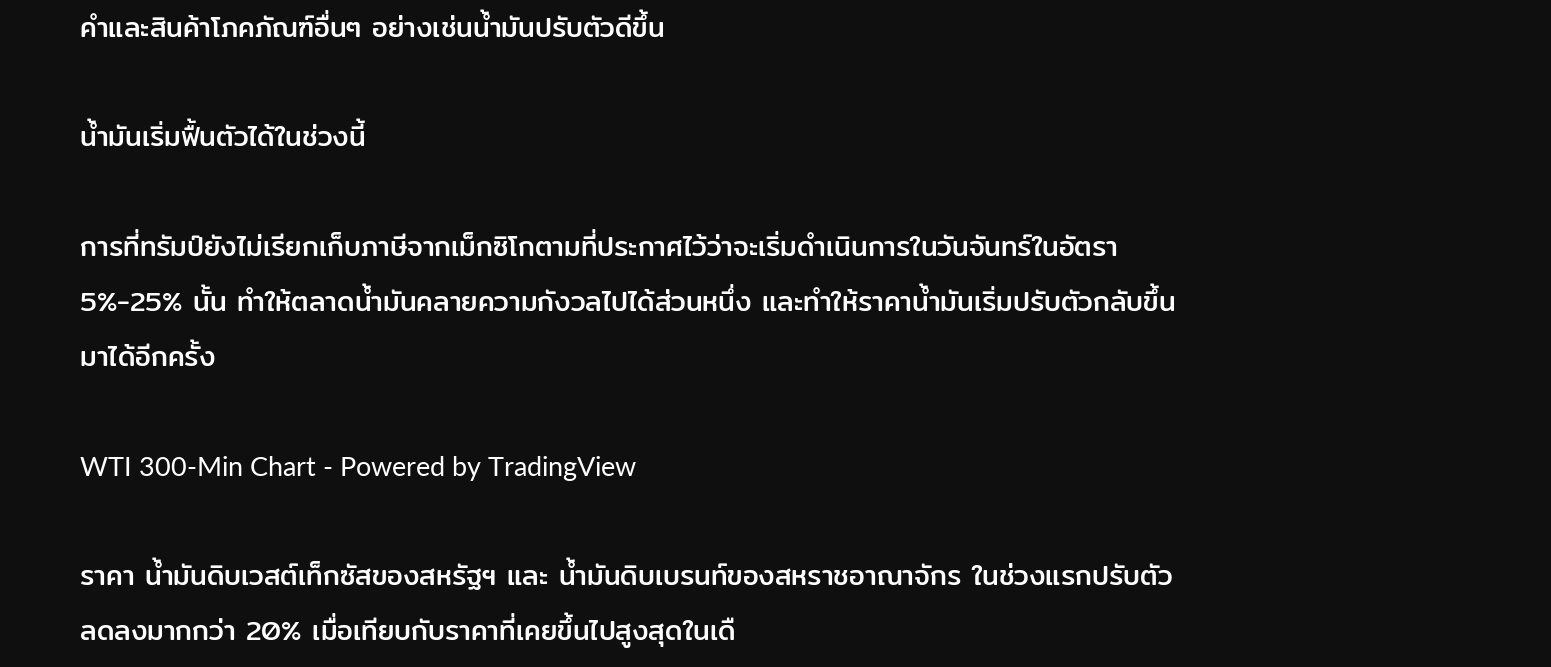คำและสินค้าโภคภัณฑ์อื่นๆ อย่างเช่นน้ำมันปรับตัวดีขึ้น

น้ำมันเริ่มฟื้นตัวได้ในช่วงนี้

การที่ทรัมป์ยังไม่เรียกเก็บภาษีจากเม็กซิโกตามที่ประกาศไว้ว่าจะเริ่มดำเนินการในวันจันทร์ในอัตรา 5%-25% นั้น ทำให้ตลาดน้ำมันคลายความกังวลไปได้ส่วนหนึ่ง และทำให้ราคาน้ำมันเริ่มปรับตัวกลับขึ้นมาได้อีกครั้ง

WTI 300-Min Chart - Powered by TradingView

ราคา น้ำมันดิบเวสต์เท็กซัสของสหรัฐฯ และ น้ำมันดิบเบรนท์ของสหราชอาณาจักร ในช่วงแรกปรับตัวลดลงมากกว่า 20% เมื่อเทียบกับราคาที่เคยขึ้นไปสูงสุดในเดื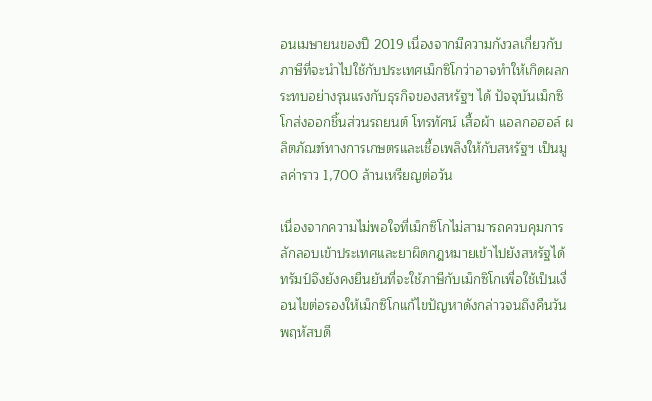อนเมษายนของปี 2019 เนื่องจากมีความกังวลเกี่ยวกับภาษีที่จะนำไปใช้กับประเทศเม็กซิโกว่าอาจทำให้เกิดผลกระทบอย่างรุนแรงกับธุรกิจของสหรัฐฯ ได้ ปัจจุบันเม็กซิโกส่งออกชิ้นส่วนรถยนต์ โทรทัศน์ เสื้อผ้า แอลกอฮอล์ ผลิตภัณฑ์ทางการเกษตรและเชื้อเพลิงให้กับสหรัฐฯ เป็นมูลค่าราว 1,700 ล้านเหรียญต่อวัน

เนื่องจากความไม่พอใจที่เม็กซิโกไม่สามารถควบคุมการลักลอบเข้าประเทศและยาผิดกฎหมายเข้าไปยังสหรัฐได้ ทรัมป์จึงยังคงยืนยันที่จะใช้ภาษีกับเม็กซิโกเพื่อใช้เป็นเงื่อนไขต่อรองให้เม็กซิโกแก้ไขปัญหาดังกล่าวจนถึงคืนวันพฤหัสบดี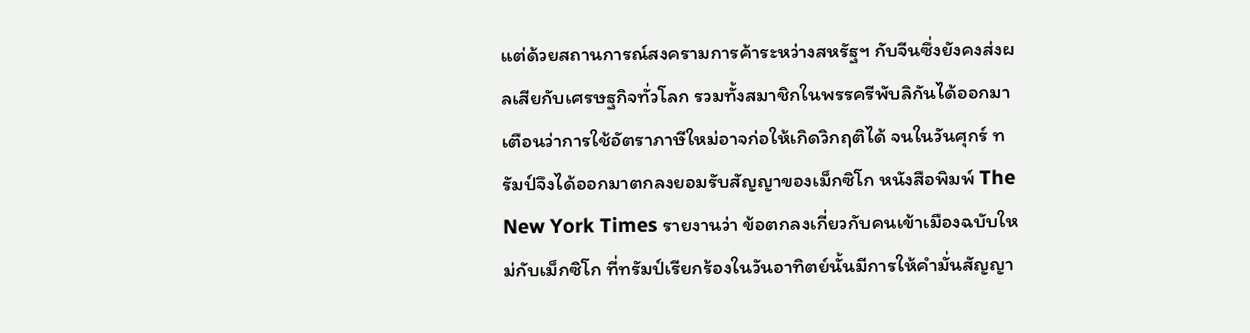แต่ด้วยสถานการณ์สงครามการค้าระหว่างสหรัฐฯ กับจีนซึ่งยังคงส่งผลเสียกับเศรษฐกิจทั่วโลก รวมทั้งสมาชิกในพรรครีพับลิกันได้ออกมาเตือนว่าการใช้อัตราภาษีใหม่อาจก่อให้เกิดวิกฤติได้ จนในวันศุกร์ ทรัมป์จึงได้ออกมาตกลงยอมรับสัญญาของเม็กซิโก หนังสือพิมพ์ The New York Times รายงานว่า ข้อตกลงเกี่ยวกับคนเข้าเมืองฉบับใหม่กับเม็กซิโก ที่ทรัมป์เรียกร้องในวันอาทิตย์นั้นมีการให้คำมั่นสัญญา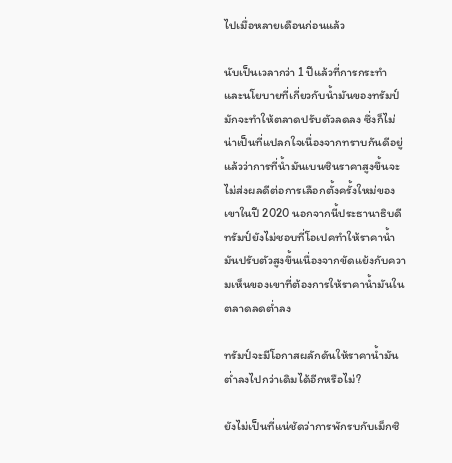ไปเมื่อหลายเดือนก่อนแล้ว

นับเป็นเวลากว่า 1 ปีแล้วที่การกระทำและนโยบายที่เกี่ยวกับน้ำมันของทรัมป์มักจะทำให้ตลาดปรับตัวลดลง ซึ่งก็ไม่น่าเป็นที่แปลกใจเนื่องจากทราบกันดีอยู่แล้วว่าการที่น้ำมันเบนซินราคาสูงขึ้นจะไม่ส่งผลดีต่อการเลือกตั้งครั้งใหม่ของเขาในปี 2020 นอกจากนี้ประธานาธิบดีทรัมป์ยังไม่ชอบที่โอเปคทำให้ราคาน้ำมันปรับตัวสูงขึ้นเนื่องจากขัดแย้งกับความเห็นของเขาที่ต้องการให้ราคาน้ำมันในตลาดลดต่ำลง

ทรัมป์จะมีโอกาสผลักดันให้ราคาน้ำมันต่ำลงไปกว่าเดิมได้อีกหรือไม่?

ยังไม่เป็นที่แน่ชัดว่าการพักรบกับเม็กซิ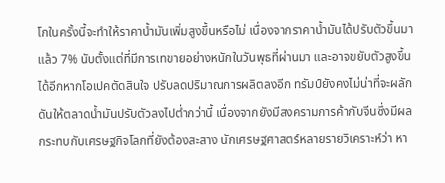โกในครั้งนี้จะทำให้ราคาน้ำมันเพิ่มสูงขึ้นหรือไม่ เนื่องจากราคาน้ำมันได้ปรับตัวขึ้นมาแล้ว 7% นับตั้งแต่ที่มีการเทขายอย่างหนักในวันพุธที่ผ่านมา และอาจขยับตัวสูงขึ้นได้อีกหากโอเปคตัดสินใจ ปรับลดปริมาณการผลิตลงอีก ทรัมป์ยังคงไม่น่าที่จะผลักดันให้ตลาดน้ำมันปรับตัวลงไปต่ำกว่านี้ เนื่องจากยังมีสงครามการค้ากับจีนซึ่งมีผลกระทบกับเศรษฐกิจโลกที่ยังต้องสะสาง นักเศรษฐศาสตร์หลายรายวิเคราะห์ว่า หา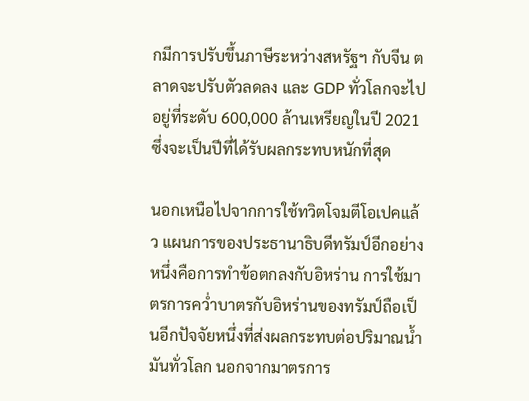กมีการปรับขึ้นภาษีระหว่างสหรัฐฯ กับจีน ตลาดจะปรับตัวลดลง และ GDP ทั่วโลกจะไปอยู่ที่ระดับ 600,000 ล้านเหรียญในปี 2021 ซึ่งจะเป็นปีที่ได้รับผลกระทบหนักที่สุด

นอกเหนือไปจากการใช้ทวิตโจมตีโอเปคแล้ว แผนการของประธานาธิบดีทรัมป์อีกอย่างหนึ่งคือการทำข้อตกลงกับอิหร่าน การใช้มาตรการคว่ำบาตรกับอิหร่านของทรัมป์ถือเป็นอีกปัจจัยหนึ่งที่ส่งผลกระทบต่อปริมาณน้ำมันทั่วโลก นอกจากมาตรการ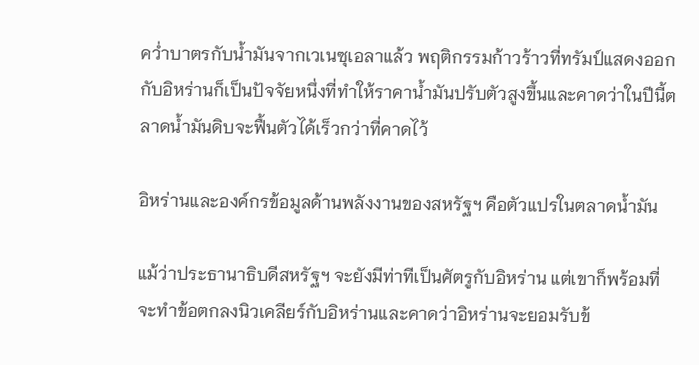คว่ำบาตรกับน้ำมันจากเวเนซุเอลาแล้ว พฤติกรรมก้าวร้าวที่ทรัมป์แสดงออกกับอิหร่านก็เป็นปัจจัยหนึ่งที่ทำให้ราคาน้ำมันปรับตัวสูงขึ้นและคาดว่าในปีนี้ตลาดน้ำมันดิบจะฟื้นตัวได้เร็วกว่าที่คาดไว้

อิหร่านและองค์กรข้อมูลด้านพลังงานของสหรัฐฯ คือตัวแปรในตลาดน้ำมัน

แม้ว่าประธานาธิบดีสหรัฐฯ จะยังมีท่าทีเป็นศัตรูกับอิหร่าน แต่เขาก็พร้อมที่จะทำข้อตกลงนิวเคลียร์กับอิหร่านและคาดว่าอิหร่านจะยอมรับข้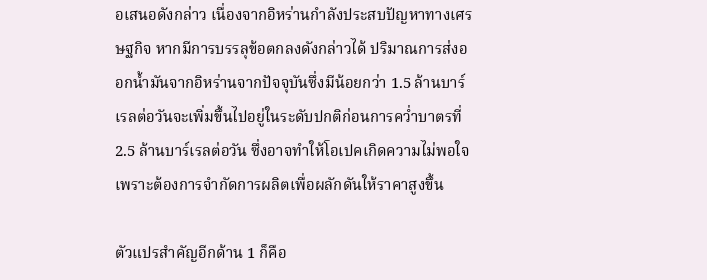อเสนอดังกล่าว เนื่องจากอิหร่านกำลังประสบปัญหาทางเศรษฐกิจ หากมีการบรรลุข้อตกลงดังกล่าวได้ ปริมาณการส่งออกน้ำมันจากอิหร่านจากปัจจุบันซึ่งมีน้อยกว่า 1.5 ล้านบาร์เรลต่อวันจะเพิ่มขึ้นไปอยู่ในระดับปกติก่อนการคว่ำบาตรที่ 2.5 ล้านบาร์เรลต่อวัน ซึ่งอาจทำให้โอเปคเกิดความไม่พอใจเพราะต้องการจำกัดการผลิตเพื่อผลักดันให้ราคาสูงขึ้น

ตัวแปรสำคัญอีกด้าน 1 ก็คือ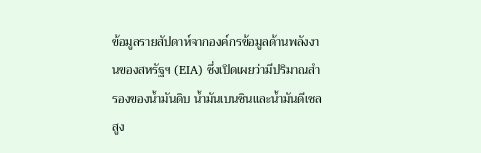ข้อมูลรายสัปดาห์จากองค์กรข้อมูลด้านพลังงานของสหรัฐฯ (EIA) ซึ่งเปิดเผยว่ามีปริมาณสำรองของน้ำมันดิบ น้ำมันเบนซินและน้ำมันดีเซลสูง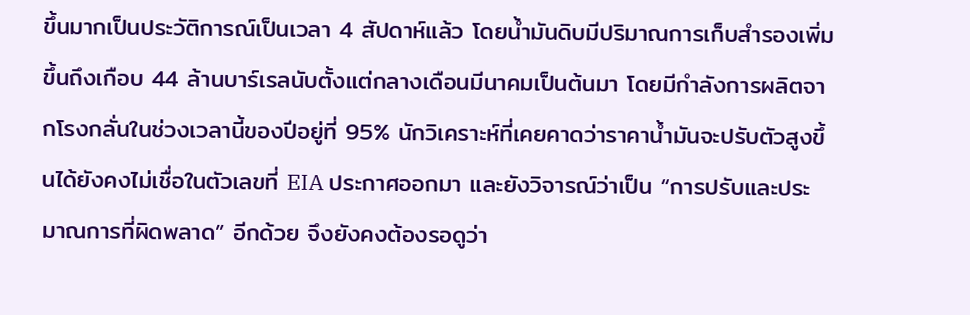ขึ้นมากเป็นประวัติการณ์เป็นเวลา 4 สัปดาห์แล้ว โดยน้ำมันดิบมีปริมาณการเก็บสำรองเพิ่มขึ้นถึงเกือบ 44 ล้านบาร์เรลนับตั้งแต่กลางเดือนมีนาคมเป็นต้นมา โดยมีกำลังการผลิตจากโรงกลั่นในช่วงเวลานี้ของปีอยู่ที่ 95% นักวิเคราะห์ที่เคยคาดว่าราคาน้ำมันจะปรับตัวสูงขึ้นได้ยังคงไม่เชื่อในตัวเลขที่ EIA ประกาศออกมา และยังวิจารณ์ว่าเป็น “การปรับและประมาณการที่ผิดพลาด” อีกด้วย จึงยังคงต้องรอดูว่า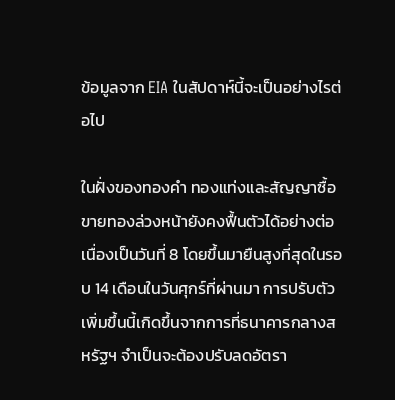ข้อมูลจาก EIA ในสัปดาห์นี้จะเป็นอย่างไรต่อไป

ในฝั่งของทองคำ ทองแท่งและสัญญาซื้อขายทองล่วงหน้ายังคงฟื้นตัวได้อย่างต่อเนื่องเป็นวันที่ 8 โดยขึ้นมายืนสูงที่สุดในรอบ 14 เดือนในวันศุกร์ที่ผ่านมา การปรับตัวเพิ่มขึ้นนี้เกิดขึ้นจากการที่ธนาคารกลางสหรัฐฯ จำเป็นจะต้องปรับลดอัตรา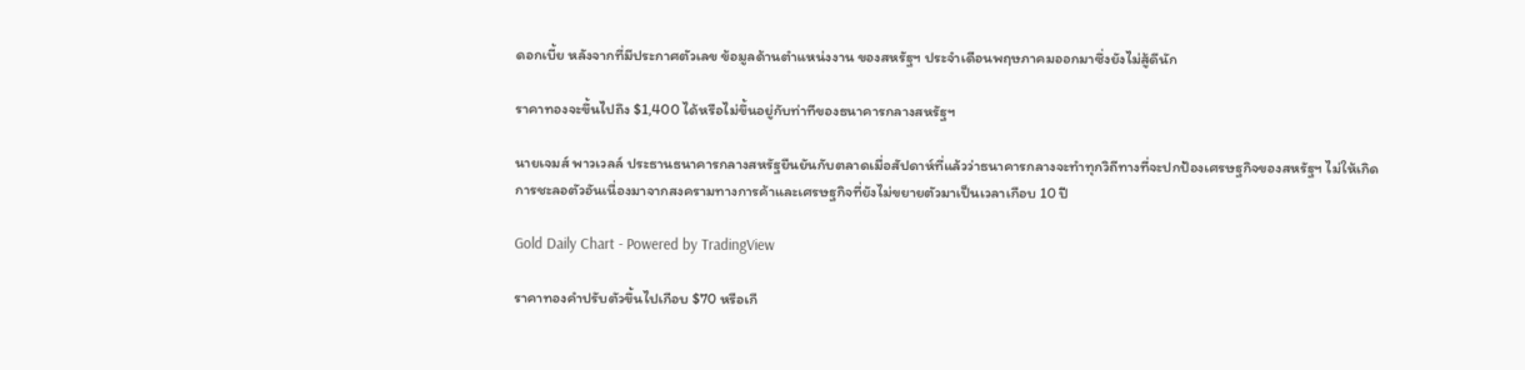ดอกเบี้ย หลังจากที่มีประกาศตัวเลข ข้อมูลด้านตำแหน่งงาน ของสหรัฐฯ ประจำเดือนพฤษภาคมออกมาซึ่งยังไม่สู้ดีนัก

ราคาทองจะขึ้นไปถึง $1,400 ได้หรือไม่ขึ้นอยู่กับท่าทีของธนาคารกลางสหรัฐฯ

นายเจมส์ พาวเวลล์ ประธานธนาคารกลางสหรัฐยืนยันกับตลาดเมื่อสัปดาห์ที่แล้วว่าธนาคารกลางจะทำทุกวิถีทางที่จะปกป้องเศรษฐกิจของสหรัฐฯ ไม่ให้เกิดการชะลอตัวอันเนื่องมาจากสงครามทางการค้าและเศรษฐกิจที่ยังไม่ขยายตัวมาเป็นเวลาเกือบ 10 ปี

Gold Daily Chart - Powered by TradingView

ราคาทองคำปรับตัวขึ้นไปเกือบ $70 หรือเกื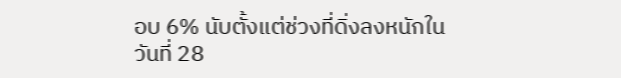อบ 6% นับตั้งแต่ช่วงที่ดิ่งลงหนักในวันที่ 28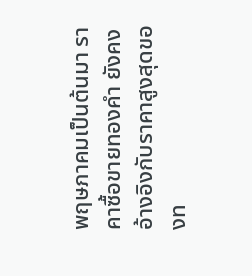พฤษภาคมเป็นต้นมา ราคาซื้อขายทองคำ ยังคงอ้างอิงกับราคาสูงสุดของท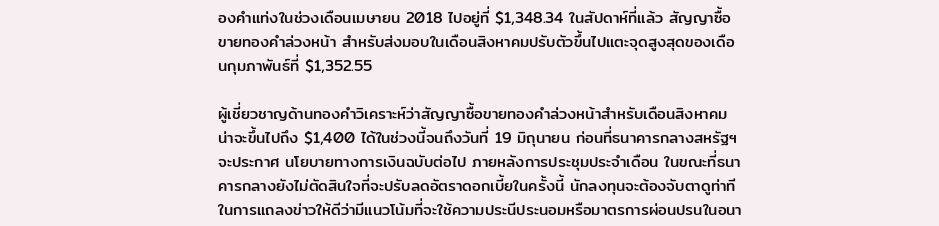องคำแท่งในช่วงเดือนเมษายน 2018 ไปอยู่ที่ $1,348.34 ในสัปดาห์ที่แล้ว สัญญาซื้อขายทองคำล่วงหน้า สำหรับส่งมอบในเดือนสิงหาคมปรับตัวขึ้นไปแตะจุดสูงสุดของเดือนกุมภาพันธ์ที่ $1,352.55

ผู้เชี่ยวชาญด้านทองคำวิเคราะห์ว่าสัญญาซื้อขายทองคำล่วงหน้าสำหรับเดือนสิงหาคมน่าจะขึ้นไปถึง $1,400 ได้ในช่วงนี้จนถึงวันที่ 19 มิถุนายน ก่อนที่ธนาคารกลางสหรัฐฯ จะประกาศ นโยบายทางการเงินฉบับต่อไป ภายหลังการประชุมประจำเดือน ในขณะที่ธนาคารกลางยังไม่ตัดสินใจที่จะปรับลดอัตราดอกเบี้ยในครั้งนี้ นักลงทุนจะต้องจับตาดูท่าทีในการแถลงข่าวให้ดีว่ามีแนวโน้มที่จะใช้ความประนีประนอมหรือมาตรการผ่อนปรนในอนา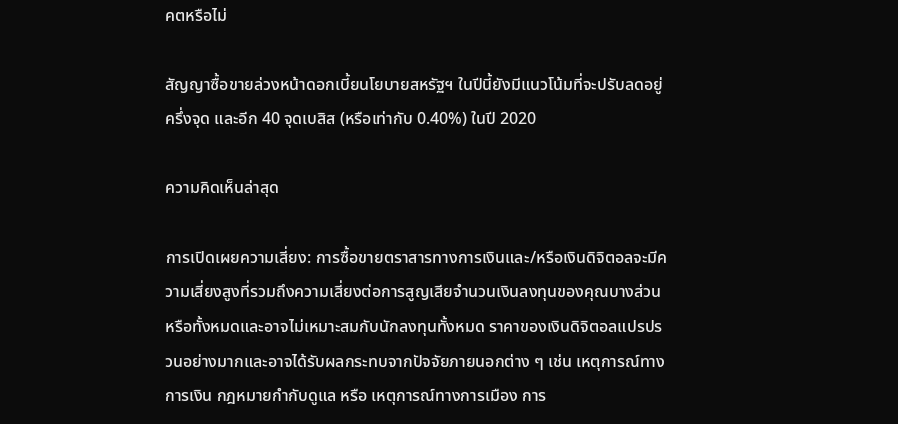คตหรือไม่

สัญญาซื้อขายล่วงหน้าดอกเบี้ยนโยบายสหรัฐฯ ในปีนี้ยังมีแนวโน้มที่จะปรับลดอยู่ครึ่งจุด และอีก 40 จุดเบสิส (หรือเท่ากับ 0.40%) ในปี 2020

ความคิดเห็นล่าสุด

การเปิดเผยความเสี่ยง: การซื้อขายตราสารทางการเงินและ/หรือเงินดิจิตอลจะมีความเสี่ยงสูงที่รวมถึงความเสี่ยงต่อการสูญเสียจำนวนเงินลงทุนของคุณบางส่วนหรือทั้งหมดและอาจไม่เหมาะสมกับนักลงทุนทั้งหมด ราคาของเงินดิจิตอลแปรปรวนอย่างมากและอาจได้รับผลกระทบจากปัจจัยภายนอกต่าง ๆ เช่น เหตุการณ์ทางการเงิน กฎหมายกำกับดูแล หรือ เหตุการณ์ทางการเมือง การ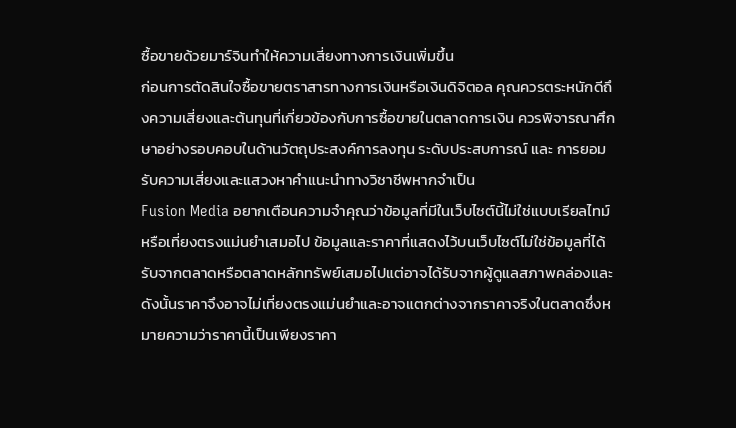ซื้อขายด้วยมาร์จินทำให้ความเสี่ยงทางการเงินเพิ่มขึ้น
ก่อนการตัดสินใจซื้อขายตราสารทางการเงินหรือเงินดิจิตอล คุณควรตระหนักดีถึงความเสี่ยงและต้นทุนที่เกี่ยวข้องกับการซื้อขายในตลาดการเงิน ควรพิจารณาศึกษาอย่างรอบคอบในด้านวัตถุประสงค์การลงทุน ระดับประสบการณ์ และ การยอมรับความเสี่ยงและแสวงหาคำแนะนำทางวิชาชีพหากจำเป็น
Fusion Media อยากเตือนความจำคุณว่าข้อมูลที่มีในเว็บไซต์นี้ไม่ใช่แบบเรียลไทม์หรือเที่ยงตรงแม่นยำเสมอไป ข้อมูลและราคาที่แสดงไว้บนเว็บไซต์ไม่ใช่ข้อมูลที่ได้รับจากตลาดหรือตลาดหลักทรัพย์เสมอไปแต่อาจได้รับจากผู้ดูแลสภาพคล่องและดังนั้นราคาจึงอาจไม่เที่ยงตรงแม่นยำและอาจแตกต่างจากราคาจริงในตลาดซึ่งหมายความว่าราคานี้เป็นเพียงราคา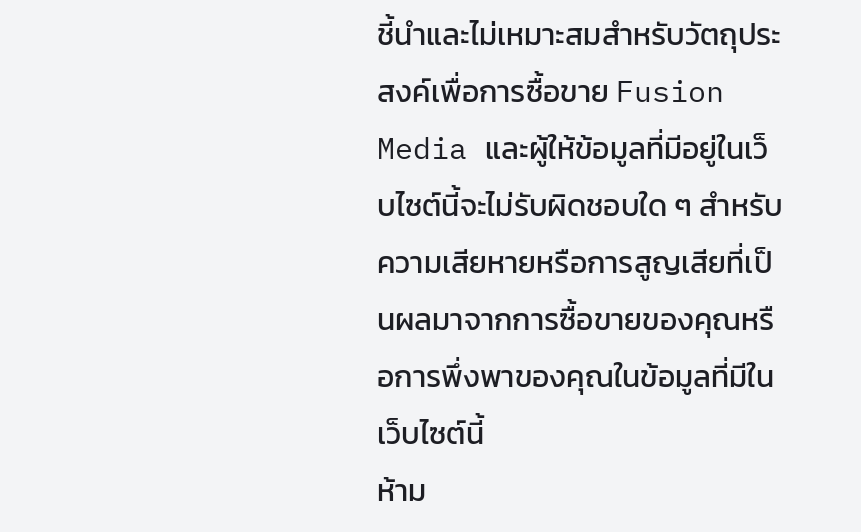ชี้นำและไม่เหมาะสมสำหรับวัตถุประสงค์เพื่อการซื้อขาย Fusion Media และผู้ให้ข้อมูลที่มีอยู่ในเว็บไซต์นี้จะไม่รับผิดชอบใด ๆ สำหรับความเสียหายหรือการสูญเสียที่เป็นผลมาจากการซื้อขายของคุณหรือการพึ่งพาของคุณในข้อมูลที่มีในเว็บไซต์นี้
ห้าม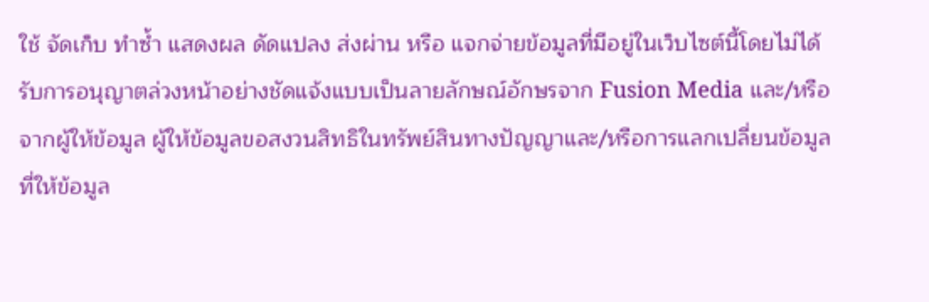ใช้ จัดเก็บ ทำซ้ำ แสดงผล ดัดแปลง ส่งผ่าน หรือ แจกจ่ายข้อมูลที่มีอยู่ในเว็บไซต์นี้โดยไม่ได้รับการอนุญาตล่วงหน้าอย่างชัดแจ้งแบบเป็นลายลักษณ์อักษรจาก Fusion Media และ/หรือจากผู้ให้ข้อมูล ผู้ให้ข้อมูลขอสงวนสิทธิในทรัพย์สินทางปัญญาและ/หรือการแลกเปลี่ยนข้อมูลที่ให้ข้อมูล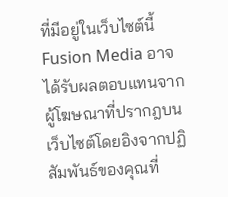ที่มีอยู่ในเว็บไซต์นี้
Fusion Media อาจได้รับผลตอบแทนจากผู้โฆษณาที่ปรากฎบนเว็บไซต์โดยอิงจากปฏิสัมพันธ์ของคุณที่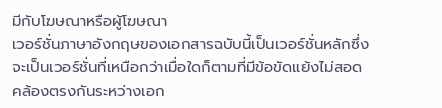มีกับโฆษณาหรือผู้โฆษณา
เวอร์ชั่นภาษาอังกฤษของเอกสารฉบับนี้เป็นเวอร์ชั่นหลักซึ่งจะเป็นเวอร์ชั่นที่เหนือกว่าเมื่อใดก็ตามที่มีข้อขัดแย้งไม่สอดคล้องตรงกันระหว่างเอก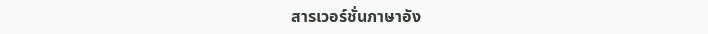สารเวอร์ชั่นภาษาอัง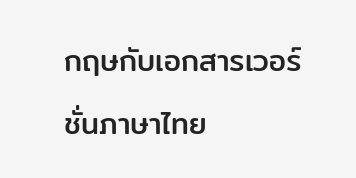กฤษกับเอกสารเวอร์ชั่นภาษาไทย